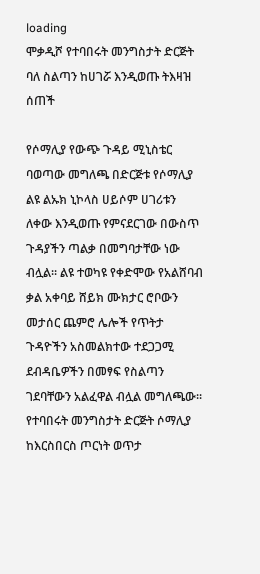loading
ሞቃዲሾ የተባበሩት መንግስታት ድርጅት ባለ ስልጣን ከሀገሯ እንዲወጡ ትእዛዝ ሰጠች

የሶማሊያ የውጭ ጉዳይ ሚኒስቴር ባወጣው መግለጫ በድርጅቱ የሶማሊያ ልዩ ልኡክ ኒኮላስ ሀይሶም ሀገሪቱን ለቀው እንዲወጡ የምናደርገው በውስጥ ጉዳያችን ጣልቃ በመግባታቸው ነው ብሏል፡፡ ልዩ ተወካዩ የቀድሞው የአልሸባብ ቃል አቀባይ ሸይክ ሙክታር ሮቦውን  መታሰር ጨምሮ ሌሎች የጥትታ ጉዳዮችን አስመልክተው ተደጋጋሚ ደብዳቤዎችን በመፃፍ የስልጣን ገደባቸውን አልፈዋል ብሏል መግለጫው፡፡ የተባበሩት መንግስታት ድርጅት ሶማሊያ ከእርስበርስ ጦርነት ወጥታ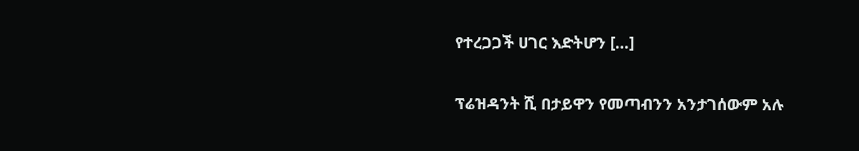የተረጋጋች ሀገር እድትሆን […]

ፕሬዝዳንት ሺ በታይዋን የመጣብንን አንታገሰውም አሉ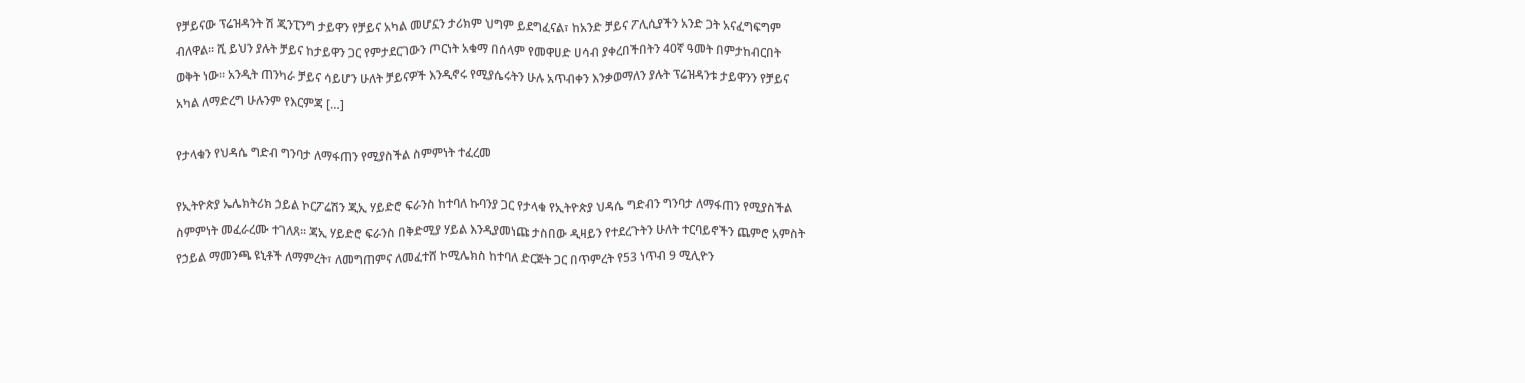የቻይናው ፕሬዝዳንት ሽ ጂንፒንግ ታይዋን የቻይና አካል መሆኗን ታሪክም ህግም ይደግፈናል፣ ከአንድ ቻይና ፖሊሲያችን አንድ ጋት አናፈግፍግም ብለዋል፡፡ ሺ ይህን ያሉት ቻይና ከታይዋን ጋር የምታደርገውን ጦርነት አቁማ በሰላም የመዋሀድ ሀሳብ ያቀረበችበትን 40ኛ ዓመት በምታከብርበት ወቅት ነው፡፡ አንዲት ጠንካራ ቻይና ሳይሆን ሁለት ቻይናዎች እንዲኖሩ የሚያሴሩትን ሁሉ አጥብቀን እንቃወማለን ያሉት ፕሬዝዳንቱ ታይዋንን የቻይና አካል ለማድረግ ሁሉንም የእርምጃ […]

የታላቁን የህዳሴ ግድብ ግንባታ ለማፋጠን የሚያስችል ስምምነት ተፈረመ

የኢትዮጵያ ኤሌክትሪክ ኃይል ኮርፖሬሽን ጂኢ ሃይድሮ ፍራንስ ከተባለ ኩባንያ ጋር የታላቁ የኢትዮጵያ ህዳሴ ግድብን ግንባታ ለማፋጠን የሚያስችል ስምምነት መፈራረሙ ተገለጸ፡፡ ጃኢ ሃይድሮ ፍራንስ በቅድሚያ ሃይል እንዲያመነጩ ታስበው ዲዛይን የተደረጉትን ሁለት ተርባይኖችን ጨምሮ አምስት የኃይል ማመንጫ ዩኒቶች ለማምረት፣ ለመግጠምና ለመፈተሸ ኮሚሌክስ ከተባለ ድርጅት ጋር በጥምረት የ53 ነጥብ 9 ሚሊዮን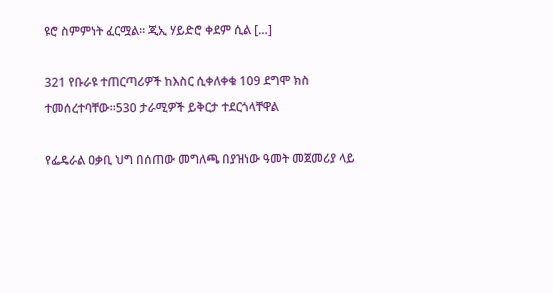ዩሮ ስምምነት ፈርሟል። ጂኢ ሃይድሮ ቀደም ሲል […]

321 የቡራዩ ተጠርጣሪዎች ከእስር ሲቀለቀቁ 109 ደግሞ ክስ ተመሰረተባቸው።530 ታራሚዎች ይቅርታ ተደርጎላቸዋል

የፌዴራል ዐቃቢ ህግ በሰጠው መግለጫ በያዝነው ዓመት መጀመሪያ ላይ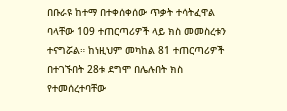በቡራዩ ከተማ በተቀሰቀሰው ጥቃት ተሳትፈዋል ባላቸው 109 ተጠርጣሪዎች ላይ ክስ መመስረቱን ተናግሯል። ከነዚህም መካከል 81 ተጠርጣሪዎች በተገኙበት 28ቱ ደግሞ በሌሉበት ክስ የተመሰረተባቸው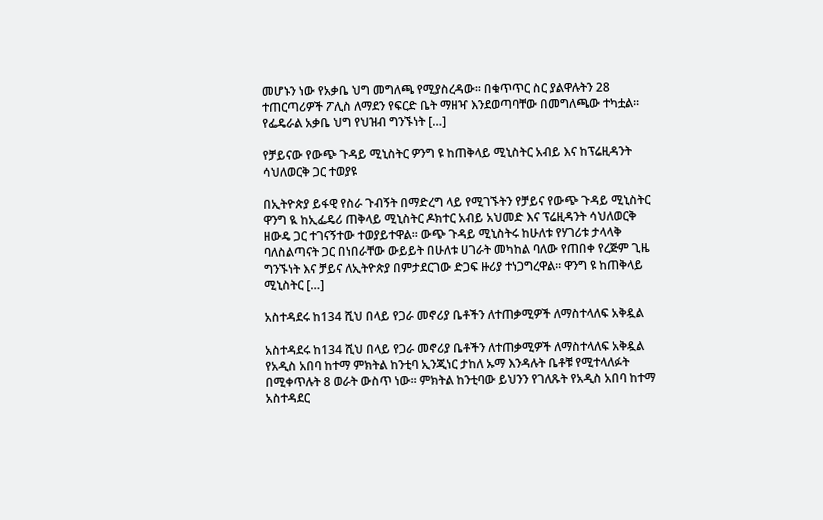መሆኑን ነው የአቃቤ ህግ መግለጫ የሚያስረዳው፡፡ በቁጥጥር ስር ያልዋሉትን 28 ተጠርጣሪዎች ፖሊስ ለማደን የፍርድ ቤት ማዘዣ እንደወጣባቸው በመግለጫው ተካቷል፡፡ የፌዴራል አቃቤ ህግ የህዝብ ግንኙነት […]

የቻይናው የውጭ ጉዳይ ሚኒስትር ዎንግ ዩ ከጠቅላይ ሚኒስትር አብይ እና ከፕሬዚዳንት ሳህለወርቅ ጋር ተወያዩ

በኢትዮጵያ ይፋዊ የስራ ጉብኝት በማድረግ ላይ የሚገኙትን የቻይና የውጭ ጉዳይ ሚኒስትር ዋንግ ዪ ከኢፌዴሪ ጠቅላይ ሚኒስትር ዶክተር አብይ አህመድ እና ፕሬዚዳንት ሳህለወርቅ ዘውዴ ጋር ተገናኝተው ተወያይተዋል። ውጭ ጉዳይ ሚኒስትሩ ከሁለቱ የሃገሪቱ ታላላቅ ባለስልጣናት ጋር በነበራቸው ውይይት በሁለቱ ሀገራት መካከል ባለው የጠበቀ የረጅም ጊዜ ግንኙነት እና ቻይና ለኢትዮጵያ በምታደርገው ድጋፍ ዙሪያ ተነጋግረዋል። ዋንግ ዩ ከጠቅላይ ሚኒስትር […]

አስተዳደሩ ከ134 ሺህ በላይ የጋራ መኖሪያ ቤቶችን ለተጠቃሚዎች ለማስተላለፍ አቅዷል

አስተዳደሩ ከ134 ሺህ በላይ የጋራ መኖሪያ ቤቶችን ለተጠቃሚዎች ለማስተላለፍ አቅዷል የአዲስ አበባ ከተማ ምክትል ከንቲባ ኢንጂነር ታከለ ኡማ እንዳሉት ቤቶቹ የሚተላለፉት በሚቀጥሉት 8 ወራት ውስጥ ነው። ምክትል ከንቲባው ይህንን የገለጹት የአዲስ አበባ ከተማ አስተዳደር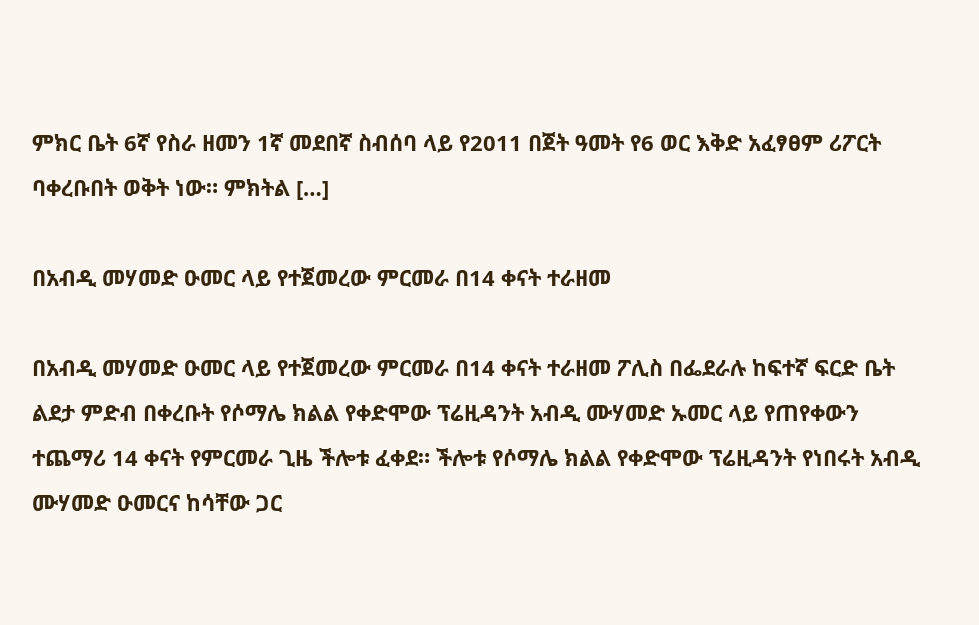ምክር ቤት 6ኛ የስራ ዘመን 1ኛ መደበኛ ስብሰባ ላይ የ2011 በጀት ዓመት የ6 ወር እቅድ አፈፃፀም ሪፖርት ባቀረቡበት ወቅት ነው። ምክትል […]

በአብዲ መሃመድ ዑመር ላይ የተጀመረው ምርመራ በ14 ቀናት ተራዘመ

በአብዲ መሃመድ ዑመር ላይ የተጀመረው ምርመራ በ14 ቀናት ተራዘመ ፖሊስ በፌደራሉ ከፍተኛ ፍርድ ቤት ልደታ ምድብ በቀረቡት የሶማሌ ክልል የቀድሞው ፕሬዚዳንት አብዲ ሙሃመድ ኡመር ላይ የጠየቀውን ተጨማሪ 14 ቀናት የምርመራ ጊዜ ችሎቱ ፈቀደ። ችሎቱ የሶማሌ ክልል የቀድሞው ፕሬዚዳንት የነበሩት አብዲ ሙሃመድ ዑመርና ከሳቸው ጋር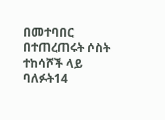በመተባበር በተጠረጠሩት ሶስት ተከሳሾች ላይ ባለፉት14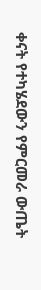ቀናት የተካሄደውን የምርመራ ውጤት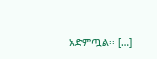አድምጧል፡፡ […]